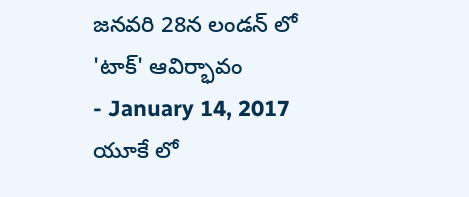జనవరి 28న లండన్ లో 'టాక్' ఆవిర్భావం
- January 14, 2017
యూకే లో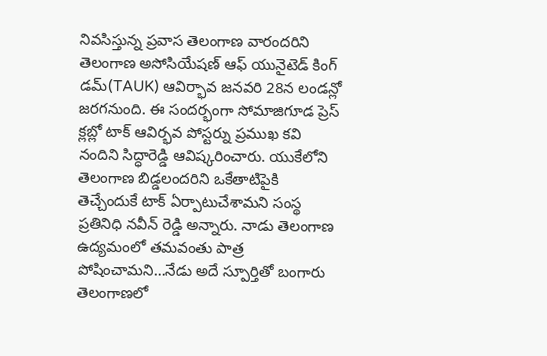నివసిస్తున్న ప్రవాస తెలంగాణ వారందరిని తెలంగాణ అసోసియేషణ్ ఆఫ్ యునైటెడ్ కింగ్ డమ్(TAUK) ఆవిర్భావ జనవరి 28న లండన్లో జరగనుంది. ఈ సందర్భంగా సోమాజిగూడ ప్రెస్ క్లబ్లో టాక్ ఆవిర్భవ పోస్టర్ను ప్రముఖ కవి నందిని సిద్ధారెడ్డి ఆవిష్కరించారు. యుకేలోని తెలంగాణ బిడ్డలందరిని ఒకేతాటిపైకి తెచ్చేందుకే టాక్ ఏర్పాటుచేశామని సంస్థ ప్రతినిధి నవీన్ రెడ్డి అన్నారు. నాడు తెలంగాణ ఉద్యమంలో తమవంతు పాత్ర పోషించామని…నేడు అదే స్పూర్తితో బంగారు తెలంగాణలో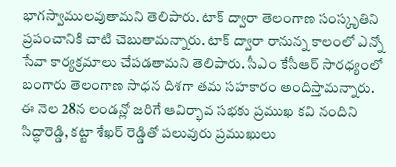భాగస్వాములవుతామని తెలిపారు. టాక్ ద్వారా తెలంగాణ సంస్కృతిని ప్రపంచానికి చాటి చెబుతామన్నారు. టాక్ ద్వారా రానున్న కాలంలో ఎన్నో సేవా కార్యక్రమాలు చేపడతామని తెలిపారు. సీఎం కేసీఆర్ సారధ్యంలో బంగారు తెలంగాణ సాధన దిశగా తమ సహకారం అందిస్తామన్నారు.
ఈ నెల 28న లండన్లో జరిగే ఆవిర్భావ సభకు ప్రముఖ కవి నందిని సిద్ధారెడ్డి, కట్టా శేఖర్ రెడ్డితో పలువురు ప్రముఖులు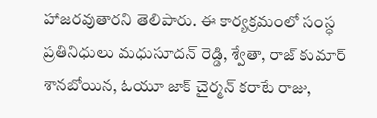హాజరవుతారని తెలిపారు. ఈ కార్యక్రమంలో సంస్ధ ప్రతినిధులు మధుసూదన్ రెడ్డి, శ్వేతా, రాజ్ కుమార్ శానబోయిన, ఓయూ జాక్ చైర్మన్ కరాటే రాజు,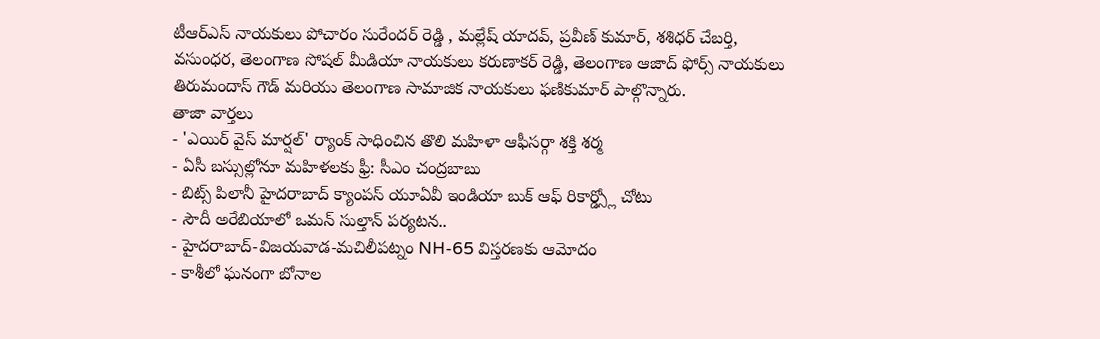టీఆర్ఎస్ నాయకులు పోచారం సురేందర్ రెడ్డి , మల్లేష్ యాదవ్, ప్రవీణ్ కుమార్, శశిధర్ చేబర్తి, వసుంధర, తెలంగాణ సోషల్ మీడియా నాయకులు కరుణాకర్ రెడ్డి, తెలంగాణ ఆజాద్ ఫోర్స్ నాయకులు తిరుమందాస్ గౌడ్ మరియు తెలంగాణ సామాజిక నాయకులు ఫణికుమార్ పాల్గొన్నారు.
తాజా వార్తలు
- 'ఎయిర్ వైస్ మార్షల్' ర్యాంక్ సాధించిన తొలి మహిళా ఆఫీసర్గా శక్తి శర్మ
- ఏసీ బస్సుల్లోనూ మహిళలకు ఫ్రీ: సీఎం చంద్రబాబు
- బిట్స్ పిలానీ హైదరాబాద్ క్యాంపస్ యూఏవీ ఇండియా బుక్ ఆఫ్ రికార్డ్స్లో చోటు
- సౌదీ అరేబియాలో ఒమన్ సుల్తాన్ పర్యటన..
- హైదరాబాద్-విజయవాడ-మచిలీపట్నం NH-65 విస్తరణకు ఆమోదం
- కాశీలో ఘనంగా బోనాల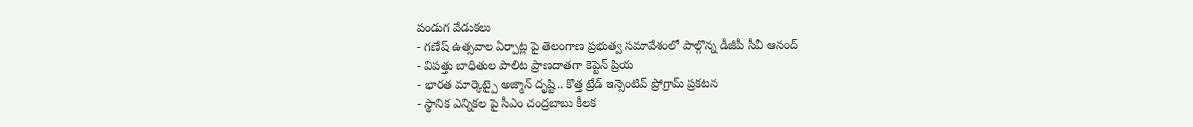పండుగ వేడుకలు
- గణేష్ ఉత్సవాల ఏర్పాట్ల పై తెలంగాణ ప్రభుత్వ సమావేశంలో పాల్గొన్న డీజీపీ సీవీ ఆనంద్
- విపత్తు బాధితుల పాలిట ప్రాణదాతగా కెప్టెన్ ప్రియ
- భారత మార్కెట్పై అజ్మాన్ దృష్టి.. కొత్త ట్రేడ్ ఇన్సెంటివ్ ప్రోగ్రామ్ ప్రకటన
- స్థానిక ఎన్నికల పై సీఎం చంద్రబాబు కీలక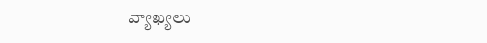వ్యాఖ్యలు